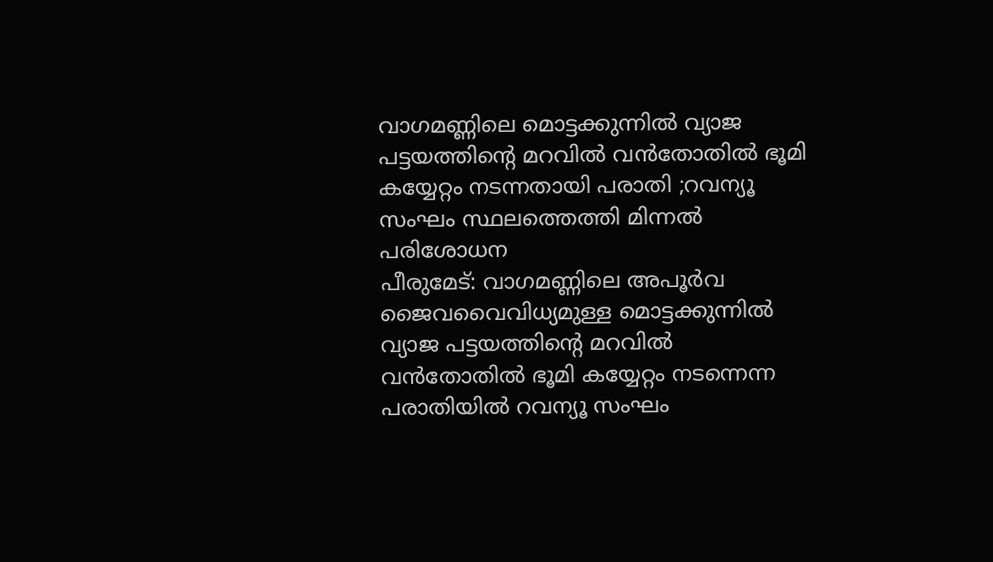വാഗമണ്ണിലെ മൊട്ടക്കുന്നിൽ വ്യാജ പട്ടയത്തിന്റെ മറവിൽ വൻതോതിൽ ഭൂമി കയ്യേറ്റം നടന്നതായി പരാതി ;റവന്യൂ സംഘം സ്ഥലത്തെത്തി മിന്നൽ പരിശോധന
പീരുമേട്: വാഗമണ്ണിലെ അപൂർവ ജൈവവൈവിധ്യമുള്ള മൊട്ടക്കുന്നിൽ വ്യാജ പട്ടയത്തിന്റെ മറവിൽ വൻതോതിൽ ഭൂമി കയ്യേറ്റം നടന്നെന്ന പരാതിയിൽ റവന്യൂ സംഘം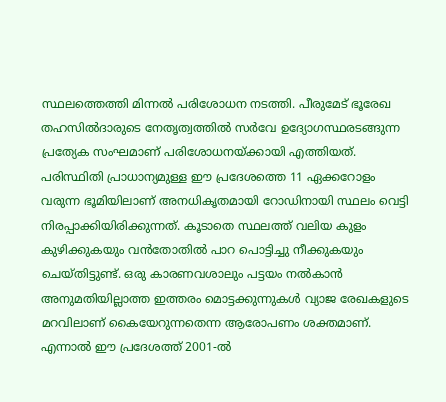സ്ഥലത്തെത്തി മിന്നൽ പരിശോധന നടത്തി. പീരുമേട് ഭൂരേഖ തഹസിൽദാരുടെ നേതൃത്വത്തിൽ സർവേ ഉദ്യോഗസ്ഥരടങ്ങുന്ന പ്രത്യേക സംഘമാണ് പരിശോധനയ്ക്കായി എത്തിയത്.
പരിസ്ഥിതി പ്രാധാന്യമുള്ള ഈ പ്രദേശത്തെ 11 ഏക്കറോളം വരുന്ന ഭൂമിയിലാണ് അനധികൃതമായി റോഡിനായി സ്ഥലം വെട്ടി നിരപ്പാക്കിയിരിക്കുന്നത്. കൂടാതെ സ്ഥലത്ത് വലിയ കുളം കുഴിക്കുകയും വൻതോതിൽ പാറ പൊട്ടിച്ചു നീക്കുകയും ചെയ്തിട്ടുണ്ട്. ഒരു കാരണവശാലും പട്ടയം നൽകാൻ അനുമതിയില്ലാത്ത ഇത്തരം മൊട്ടക്കുന്നുകൾ വ്യാജ രേഖകളുടെ മറവിലാണ് കൈയേറുന്നതെന്ന ആരോപണം ശക്തമാണ്. എന്നാൽ ഈ പ്രദേശത്ത് 2001-ൽ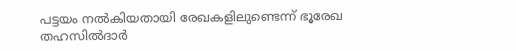പട്ടയം നൽകിയതായി രേഖകളിലുണ്ടെന്ന് ഭൂരേഖ തഹസിൽദാർ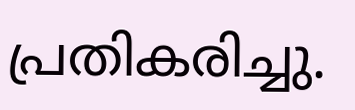പ്രതികരിച്ചു.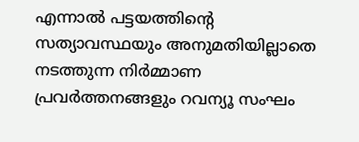എന്നാൽ പട്ടയത്തിന്റെ സത്യാവസ്ഥയും അനുമതിയില്ലാതെ നടത്തുന്ന നിർമ്മാണ പ്രവർത്തനങ്ങളും റവന്യൂ സംഘം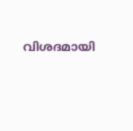വിശദമായി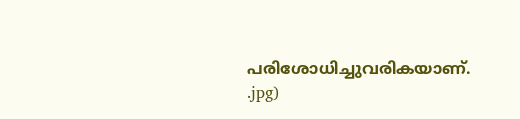പരിശോധിച്ചുവരികയാണ്.
.jpg)